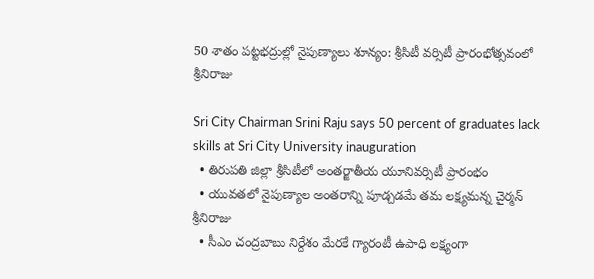50 శాతం పట్టభద్రుల్లో నైపుణ్యాలు శూన్యం: శ్రీసిటీ వర్సిటీ ప్రారంభోత్సవంలో శ్రీనిరాజు

Sri City Chairman Srini Raju says 50 percent of graduates lack skills at Sri City University inauguration
  • తిరుపతి జిల్లా శ్రీసిటీలో అంతర్జాతీయ యూనివర్సిటీ ప్రారంభం
  • యువతలో నైపుణ్యాల అంతరాన్ని పూడ్చడమే తమ లక్ష్యమన్న చైర్మన్ శ్రీనిరాజు
  • సీఎం చంద్రబాబు నిర్దేశం మేరకే గ్యారంటీ ఉపాధి లక్ష్యంగా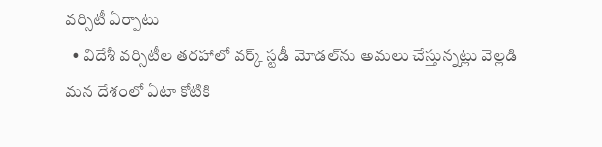వర్సిటీ ఏర్పాటు
  • విదేశీ వర్సిటీల తరహాలో వర్క్ స్టడీ మోడల్‌ను అమలు చేస్తున్నట్లు వెల్లడి
మన దేశంలో ఏటా కోటికి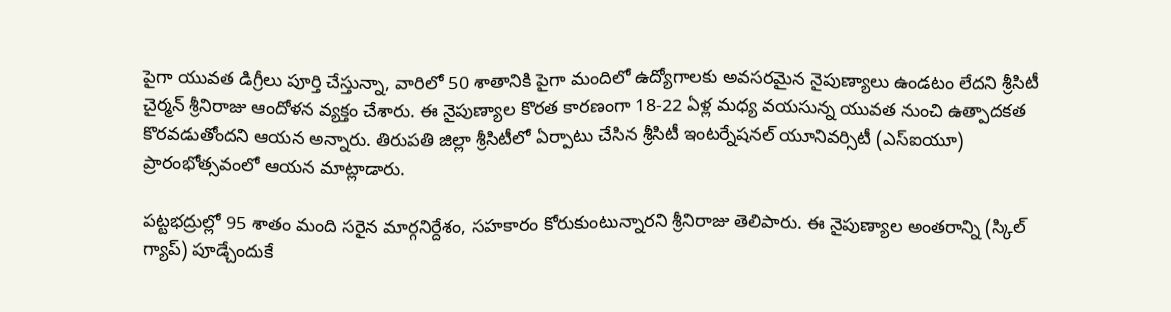పైగా యువత డిగ్రీలు పూర్తి చేస్తున్నా, వారిలో 50 శాతానికి పైగా మందిలో ఉద్యోగాలకు అవసరమైన నైపుణ్యాలు ఉండటం లేదని శ్రీసిటీ చైర్మన్ శ్రీనిరాజు ఆందోళన వ్యక్తం చేశారు. ఈ నైపుణ్యాల కొరత కారణంగా 18-22 ఏళ్ల మధ్య వయసున్న యువత నుంచి ఉత్పాదకత కొరవడుతోందని ఆయన అన్నారు. తిరుపతి జిల్లా శ్రీసిటీలో ఏర్పాటు చేసిన శ్రీసిటీ ఇంటర్నేషనల్ యూనివర్సిటీ (ఎస్‌ఐయూ) ప్రారంభోత్సవంలో ఆయన మాట్లాడారు.

పట్టభద్రుల్లో 95 శాతం మంది సరైన మార్గనిర్దేశం, సహకారం కోరుకుంటున్నారని శ్రీనిరాజు తెలిపారు. ఈ నైపుణ్యాల అంతరాన్ని (స్కిల్ గ్యాప్) పూడ్చేందుకే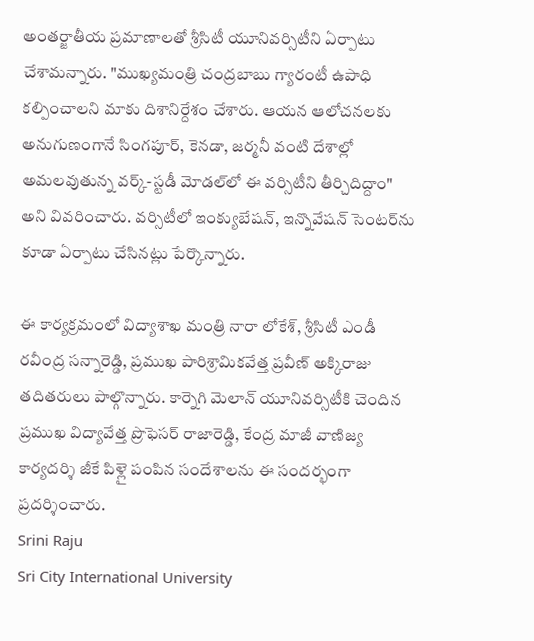అంతర్జాతీయ ప్రమాణాలతో శ్రీసిటీ యూనివర్సిటీని ఏర్పాటు చేశామన్నారు. "ముఖ్యమంత్రి చంద్రబాబు గ్యారంటీ ఉపాధి కల్పించాలని మాకు దిశానిర్దేశం చేశారు. ఆయన ఆలోచనలకు అనుగుణంగానే సింగపూర్, కెనడా, జర్మనీ వంటి దేశాల్లో అమలవుతున్న వర్క్-స్టడీ మోడల్‌లో ఈ వర్సిటీని తీర్చిదిద్దాం" అని వివరించారు. వర్సిటీలో ఇంక్యుబేషన్, ఇన్నొవేషన్ సెంటర్‌ను కూడా ఏర్పాటు చేసినట్లు పేర్కొన్నారు.

ఈ కార్యక్రమంలో విద్యాశాఖ మంత్రి నారా లోకేశ్, శ్రీసిటీ ఎండీ రవీంద్ర సన్నారెడ్డి, ప్రముఖ పారిశ్రామికవేత్త ప్రవీణ్ అక్కిరాజు తదితరులు పాల్గొన్నారు. కార్నెగి మెలాన్ యూనివర్సిటీకి చెందిన ప్రముఖ విద్యావేత్త ప్రొఫెసర్ రాజారెడ్డి, కేంద్ర మాజీ వాణిజ్య కార్యదర్శి జీకే పిళ్లై పంపిన సందేశాలను ఈ సందర్భంగా ప్రదర్శించారు.
Srini Raju
Sri City International University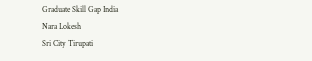Graduate Skill Gap India
Nara Lokesh
Sri City Tirupati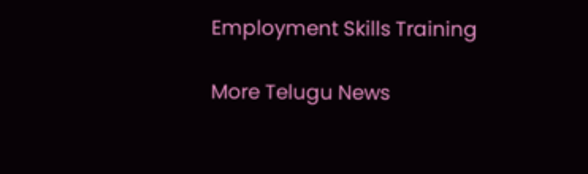Employment Skills Training

More Telugu News